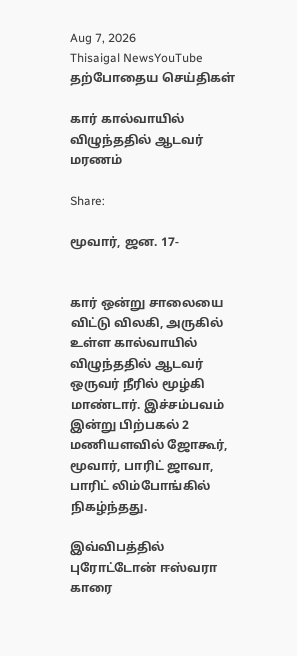Aug 7, 2026
Thisaigal NewsYouTube
தற்போதைய செய்திகள்

கார் கால்வாயில் விழுந்ததில் ஆடவர் மரணம்

Share:

மூவார், ஜன. 17-


கார் ஒன்று சாலையை விட்டு விலகி, அருகில் உள்ள கால்வாயில் விழுந்ததில் ஆடவர் ஒருவர் நீரில் மூழ்கி மாண்டார். இச்சம்பவம் இன்று பிற்பகல் 2 மணியளவில் ஜோகூர், மூவார், பாரிட் ஜாவா, பாரிட் லிம்போங்கில் நிகழ்ந்தது.

இவ்விபத்தில் புரோட்டோன் ஈஸ்வரா காரை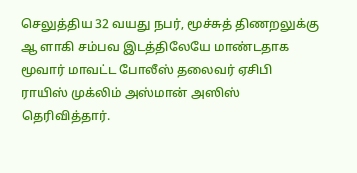செலுத்திய 32 வயது நபர், மூச்சுத் திணறலுக்கு ஆ ளாகி சம்பவ இடத்திலேயே மாண்டதாக மூவார் மாவட்ட போலீஸ் தலைவர் ஏசிபி ராயிஸ் முக்லிம் அஸ்மான் அஸிஸ் தெரிவித்தார்.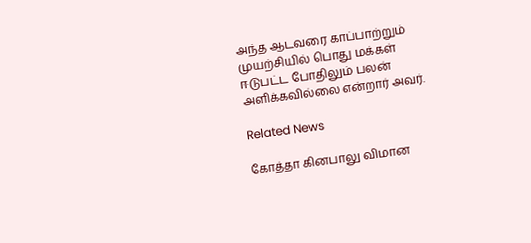அந்த ஆடவரை காப்பாற்றும் முயற்சியில் பொது மக்கள் ஈடுபட்ட போதிலும் பலன் அளிக்கவில்லை என்றார் அவர்.

Related News

கோத்தா கினபாலு விமான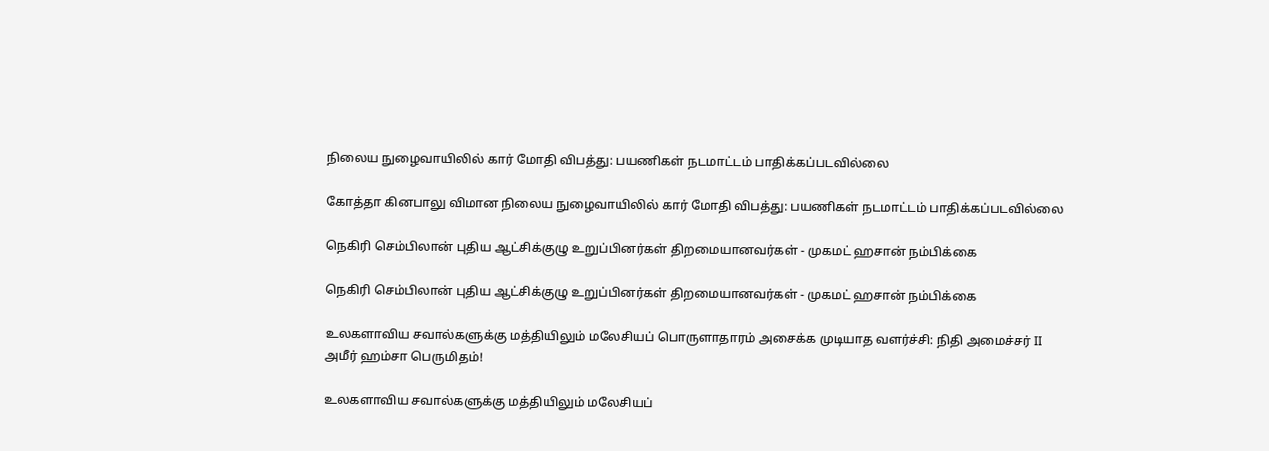நிலைய நுழைவாயிலில் கார் மோதி விபத்து: பயணிகள் நடமாட்டம் பாதிக்கப்படவில்லை

கோத்தா கினபாலு விமான நிலைய நுழைவாயிலில் கார் மோதி விபத்து: பயணிகள் நடமாட்டம் பாதிக்கப்படவில்லை

நெகிரி செம்பிலான் புதிய ஆட்சிக்குழு உறுப்பினர்கள் திறமையானவர்கள் - முகமட் ஹசான் நம்பிக்கை

நெகிரி செம்பிலான் புதிய ஆட்சிக்குழு உறுப்பினர்கள் திறமையானவர்கள் - முகமட் ஹசான் நம்பிக்கை

உலகளாவிய சவால்களுக்கு மத்தியிலும் மலேசியப் பொருளாதாரம் அசைக்க முடியாத வளர்ச்சி: நிதி அமைச்சர் II அமீர் ஹம்சா பெருமிதம்!

உலகளாவிய சவால்களுக்கு மத்தியிலும் மலேசியப்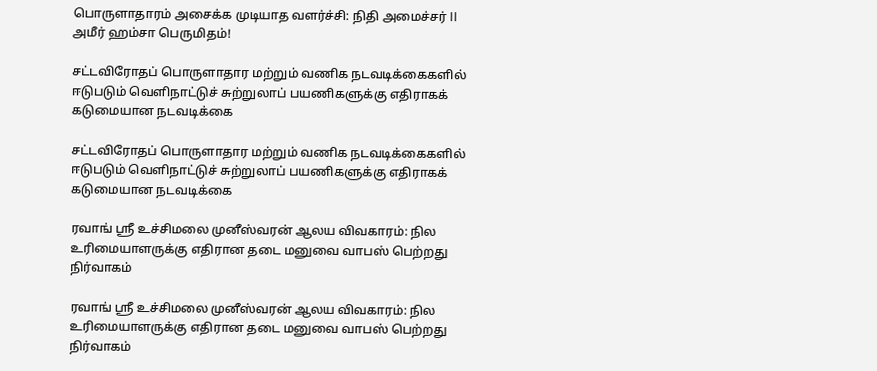பொருளாதாரம் அசைக்க முடியாத வளர்ச்சி: நிதி அமைச்சர் II அமீர் ஹம்சா பெருமிதம்!

சட்டவிரோதப் பொருளாதார மற்றும் வணிக நடவடிக்கைகளில் ஈடுபடும் வெளிநாட்டுச் சுற்றுலாப் பயணிகளுக்கு எதிராகக் கடுமையான நடவடிக்கை

சட்டவிரோதப் பொருளாதார மற்றும் வணிக நடவடிக்கைகளில் ஈடுபடும் வெளிநாட்டுச் சுற்றுலாப் பயணிகளுக்கு எதிராகக் கடுமையான நடவடிக்கை

ரவாங் ஸ்ரீ உச்சிமலை முனீஸ்வரன் ஆலய விவகாரம்: நில உரிமையாளருக்கு எதிரான தடை மனுவை வாபஸ் பெற்றது நிர்வாகம்

ரவாங் ஸ்ரீ உச்சிமலை முனீஸ்வரன் ஆலய விவகாரம்: நில உரிமையாளருக்கு எதிரான தடை மனுவை வாபஸ் பெற்றது நிர்வாகம்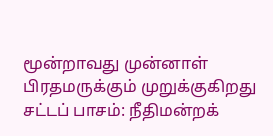மூன்றாவது முன்னாள் பிரதமருக்கும் முறுக்குகிறது சட்டப் பாசம்: நீதிமன்றக்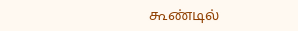கூண்டில்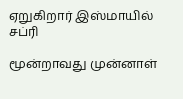ஏறுகிறார் இஸ்மாயில் சப்ரி

மூன்றாவது முன்னாள்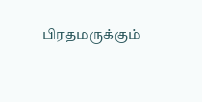பிரதமருக்கும்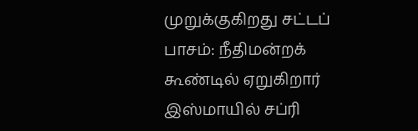முறுக்குகிறது சட்டப் பாசம்: நீதிமன்றக் கூண்டில் ஏறுகிறார் இஸ்மாயில் சப்ரி